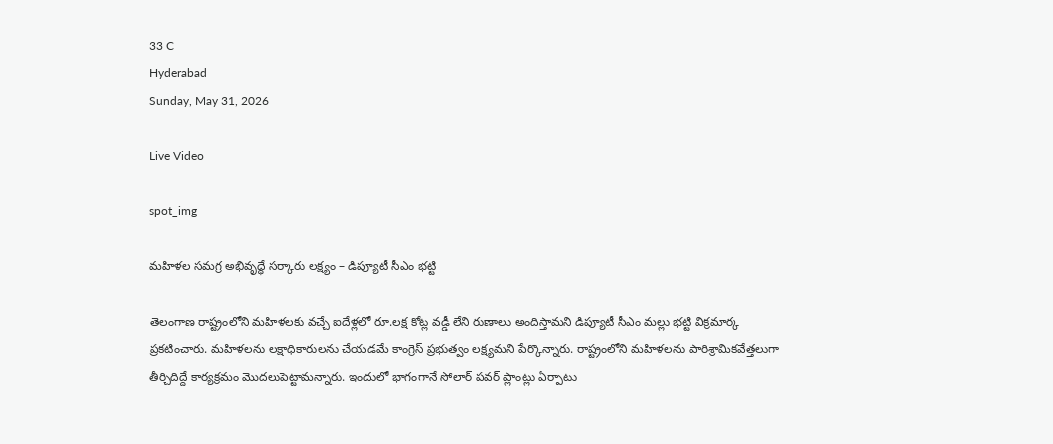33 C
Hyderabad
Sunday, May 31, 2026

Live Video

spot_img

మహిళల సమగ్ర అభివృద్ధే సర్కారు లక్ష్యం – డిప్యూటీ సీఎం భట్టి

తెలంగాణ రాష్ట్రంలోని మహిళలకు వచ్చే ఐదేళ్లలో రూ.లక్ష కోట్ల వడ్డీ లేని రుణాలు అందిస్తామని డిప్యూటీ సీఎం మల్లు భట్టి విక్రమార్క ప్రకటించారు. మహిళలను లక్షాధికారులను చేయడమే కాంగ్రెస్ ప్రభుత్వం లక్ష్యమని పేర్కొన్నారు. రాష్ట్రంలోని మహిళలను పారిశ్రామికవేత్తలుగా తీర్చిదిద్దే కార్యక్రమం మొదలుపెట్టామన్నారు. ఇందులో భాగంగానే సోలార్ పవర్ ప్లాంట్లు ఏర్పాటు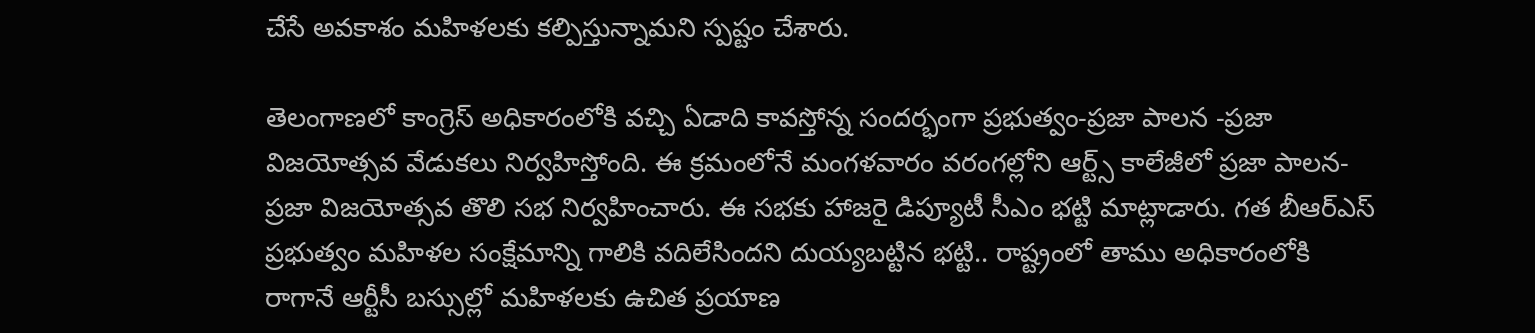చేసే అవకాశం మహిళలకు కల్పిస్తున్నామని స్పష్టం చేశారు.

తెలంగాణలో కాంగ్రెస్ అధికారంలోకి వచ్చి ఏడాది కావస్తోన్న సందర్భంగా ప్రభుత్వం-ప్రజా పాలన -ప్రజా విజయోత్సవ వేడుకలు నిర్వహిస్తోంది. ఈ క్రమంలోనే మంగళవారం వరంగల్లోని ఆర్ట్స్ కాలేజీలో ప్రజా పాలన-ప్రజా విజయోత్సవ తొలి సభ నిర్వహించారు. ఈ సభకు హాజరై డిప్యూటీ సీఎం భట్టి మాట్లాడారు. గత బీఆర్ఎస్ ప్రభుత్వం మహిళల సంక్షేమాన్ని గాలికి వదిలేసిందని దుయ్యబట్టిన భట్టి.. రాష్ట్రంలో తాము అధికారంలోకి రాగానే ఆర్టీసీ బస్సుల్లో మహిళలకు ఉచిత ప్రయాణ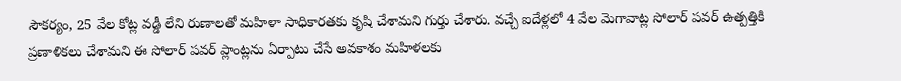సౌకర్యం, 25 వేల కోట్ల వడ్డీ లేని రుణాలతో మహిళా సాధికారతకు కృషి చేశామని గుర్తు చేశారు. వచ్చే ఐదేళ్లలో 4 వేల మెగావాట్ల సోలార్ పవర్ ఉత్పత్తికి ప్రణాళికలు చేశామని ఈ సోలార్ పవర్ ప్లాంట్లను ఏర్పాటు చేసే అవకాశం మహిళలకు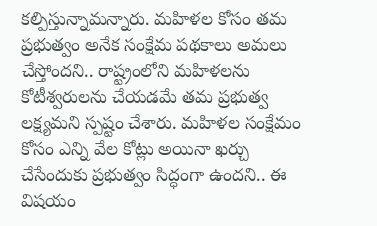కల్పిస్తున్నామన్నారు. మహిళల కోసం తమ ప్రభుత్వం అనేక సంక్షేమ పథకాలు అమలు చేస్తోందని.. రాష్ట్రంలోని మహిళలను కోటీశ్వరులను చేయడమే తమ ప్రభుత్వ లక్ష్యమని స్పష్టం చేశారు. మహిళల సంక్షేమం కోసం ఎన్ని వేల కోట్లు అయినా ఖర్చు చేసేందుకు ప్రభుత్వం సిద్ధంగా ఉందని.. ఈ విషయం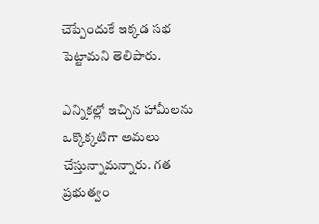చెప్పేందుకే ఇక్కడ సభ పెట్టామని తెలిపారు.

ఎన్నికల్లో ఇచ్చిన హామీలను ఒక్కొక్కటిగా అమలు చేస్తున్నామన్నారు. గత ప్రభుత్వం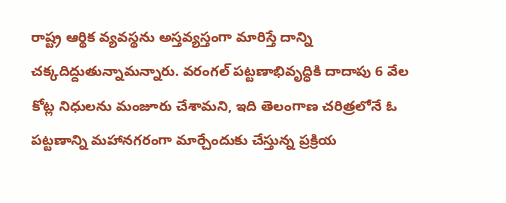రాష్ట్ర ఆర్థిక వ్యవస్థను అస్తవ్యస్తంగా మారిస్తే దాన్ని చక్కదిద్దుతున్నామన్నారు. వరంగల్ పట్టణాభివృద్ధికి దాదాపు 6 వేల కోట్ల నిధులను మంజూరు చేశామని, ఇది తెలంగాణ చరిత్రలోనే ఓ పట్టణాన్ని మహానగరంగా మార్చేందుకు చేస్తున్న ప్రక్రియ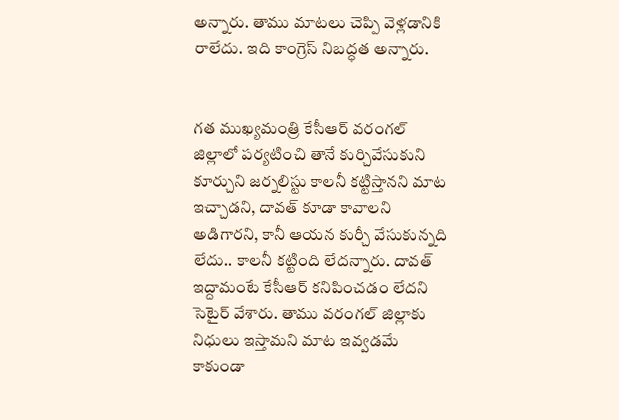అన్నారు. తాము మాటలు చెప్పి వెళ్లడానికి రాలేదు. ఇది కాంగ్రెస్ నిబద్ధత అన్నారు.


గత ముఖ్యమంత్రి కేసీఆర్ వరంగల్ జిల్లాలో పర్యటించి తానే కుర్చివేసుకుని కూర్చుని జర్నలిస్టు కాలనీ కట్టిస్తానని మాట ఇచ్చాడని, దావత్ కూడా కావాలని అడిగారని, కానీ ఆయన కుర్చీ వేసుకున్నది లేదు.. కాలనీ కట్టింది లేదన్నారు. దావత్ ఇద్దామంటే కేసీఆర్ కనిపించడం లేదని సెటైర్ వేశారు. తాము వరంగల్ జిల్లాకు నిధులు ఇస్తామని మాట ఇవ్వడమే కాకుండా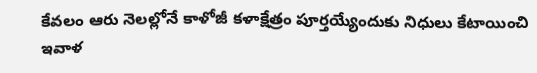కేవలం ఆరు నెలల్లోనే కాళోజీ కళాక్షేత్రం పూర్తయ్యేందుకు నిధులు కేటాయించి ఇవాళ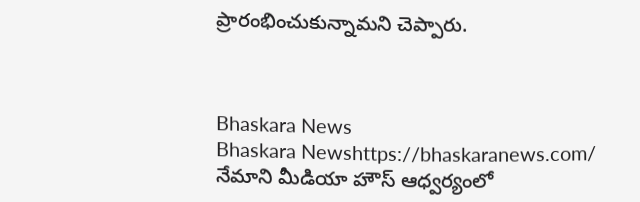ప్రారంభించుకున్నామని చెప్పారు.



Bhaskara News
Bhaskara Newshttps://bhaskaranews.com/
నేమాని మీడియా హౌస్ ఆధ్వర్యంలో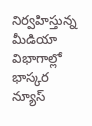నిర్వహిస్తున్న మీడియా విభాగాల్లో భాస్కర న్యూస్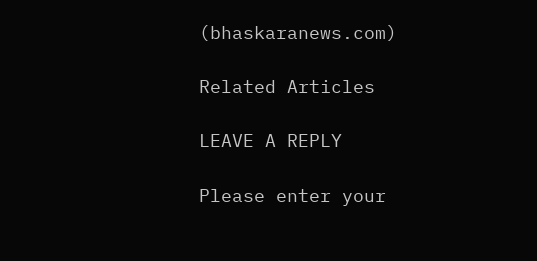(bhaskaranews.com)

Related Articles

LEAVE A REPLY

Please enter your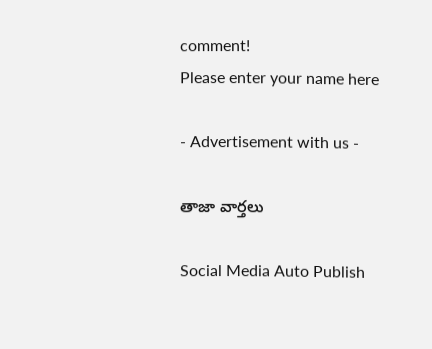comment!
Please enter your name here

- Advertisement with us -

తాజా వార్తలు

Social Media Auto Publish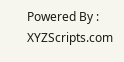Powered By : XYZScripts.com